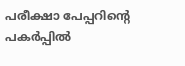പരീക്ഷാ പേപ്പറിൻ്റെ പകർപ്പിൽ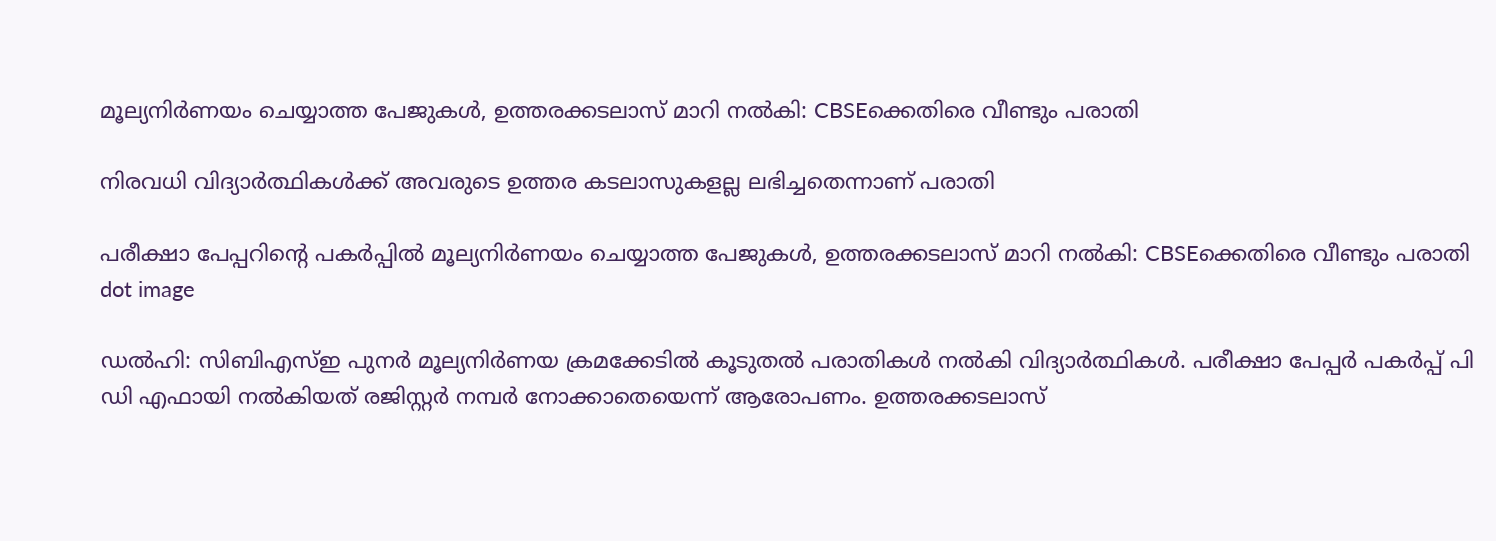മൂല്യനിർണയം ചെയ്യാത്ത പേജുകൾ, ഉത്തരക്കടലാസ് മാറി നൽകി: CBSEക്കെതിരെ വീണ്ടും പരാതി

നിരവധി വിദ്യാർത്ഥികൾക്ക് അവരുടെ ഉത്തര കടലാസുകളല്ല ലഭിച്ചതെന്നാണ് പരാതി

പരീക്ഷാ പേപ്പറിൻ്റെ പകർപ്പിൽ മൂല്യനിർണയം ചെയ്യാത്ത പേജുകൾ, ഉത്തരക്കടലാസ് മാറി നൽകി: CBSEക്കെതിരെ വീണ്ടും പരാതി
dot image

ഡൽഹി: സിബിഎസ്ഇ പുനർ‌ മൂല്യനിർണയ ക്രമക്കേടിൽ കൂടുതൽ പരാതികൾ നൽകി വിദ്യാർത്ഥികൾ. പരീക്ഷാ പേപ്പർ പകർപ്പ് പി ഡി എഫായി നൽകിയത് രജിസ്റ്റർ നമ്പർ നോക്കാതെയെന്ന് ആരോപണം. ഉത്തരക്കടലാസ്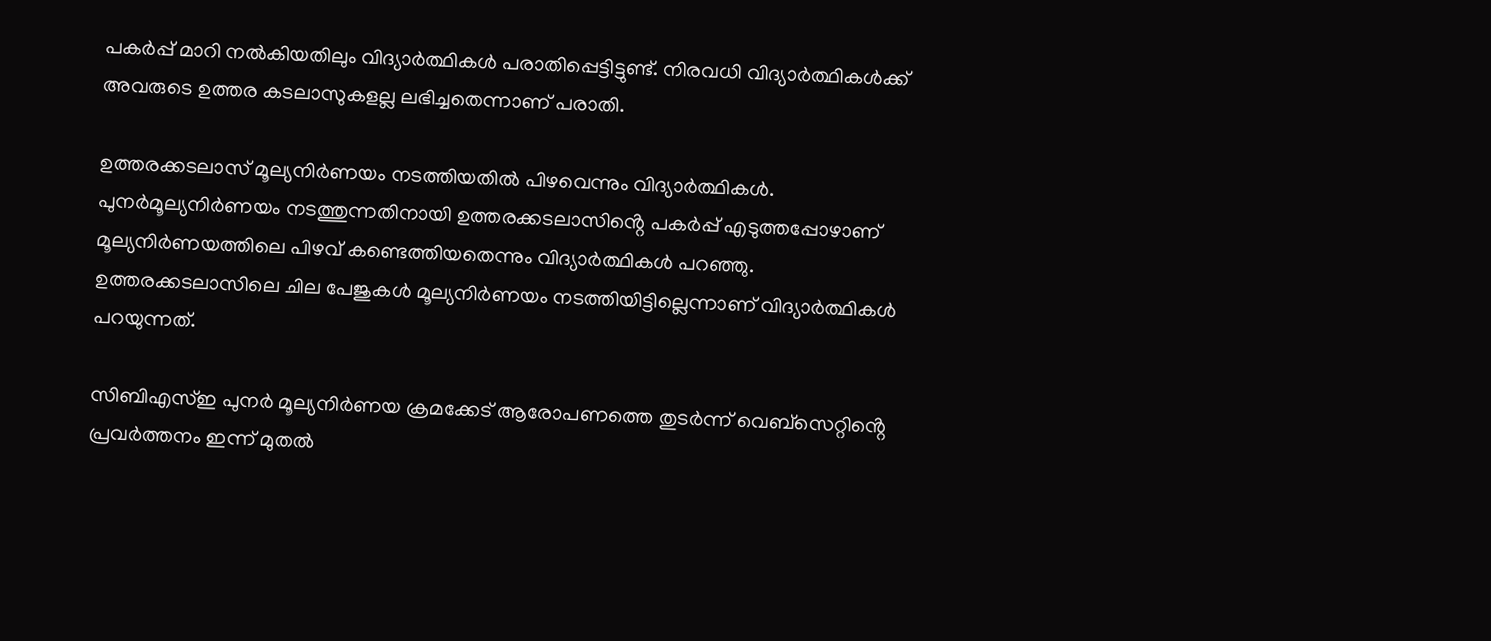പകർപ്പ് മാറി നൽകിയതിലും വിദ്യാർത്ഥികൾ പരാതിപ്പെട്ടിട്ടുണ്ട്. നിരവധി വിദ്യാർത്ഥികൾക്ക് അവരുടെ ഉത്തര കടലാസുകളല്ല ലഭിച്ചതെന്നാണ് പരാതി.

ഉത്തരക്കടലാസ് മൂല്യനിർണയം നടത്തിയതിൽ പിഴവെന്നും വിദ്യാർത്ഥികൾ. പുനർമൂല്യനിർണയം നടത്തുന്നതിനായി ഉത്തരക്കടലാസിൻ്റെ പകർപ്പ് എടുത്തപ്പോഴാണ് മൂല്യനിർണയത്തിലെ പിഴവ് കണ്ടെത്തിയതെന്നും വിദ്യാർത്ഥികൾ പറഞ്ഞു. ഉത്തരക്കടലാസിലെ ചില പേജുകൾ മൂല്യനിർണയം നടത്തിയിട്ടില്ലെന്നാണ് വിദ്യാർത്ഥികൾ പറയുന്നത്.

സിബിഎസ്ഇ പുനർ‌ മൂല്യനിർണയ ക്രമക്കേട് ആരോപണത്തെ തുടർന്ന് വെബ്സെറ്റിൻ്റെ പ്രവർത്തനം ഇന്ന് മുതൽ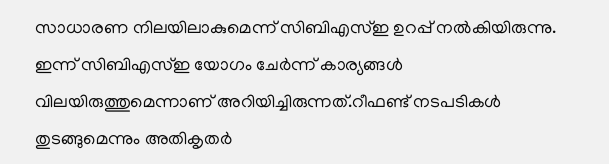സാധാരണ നിലയിലാകുമെന്ന് സിബിഎസ്ഇ ഉറപ്പ് നൽകിയിരുന്നു. ഇന്ന് സിബിഎസ്ഇ യോഗം ചേർന്ന് കാര്യങ്ങൾ വിലയിരുത്തുമെന്നാണ് അറിയിച്ചിരുന്നത്.റീഫണ്ട് നടപടികൾ തുടങ്ങുമെന്നും അതികൃതർ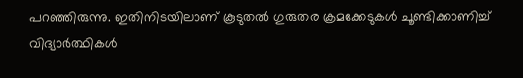പറഞ്ഞിരുന്നു. ഇതിനിടയിലാണ് കൂടുതൽ ഗുരുതര ക്രമക്കേടുകൾ ചൂണ്ടിക്കാണിച്ച് വിദ്യാർത്ഥികൾ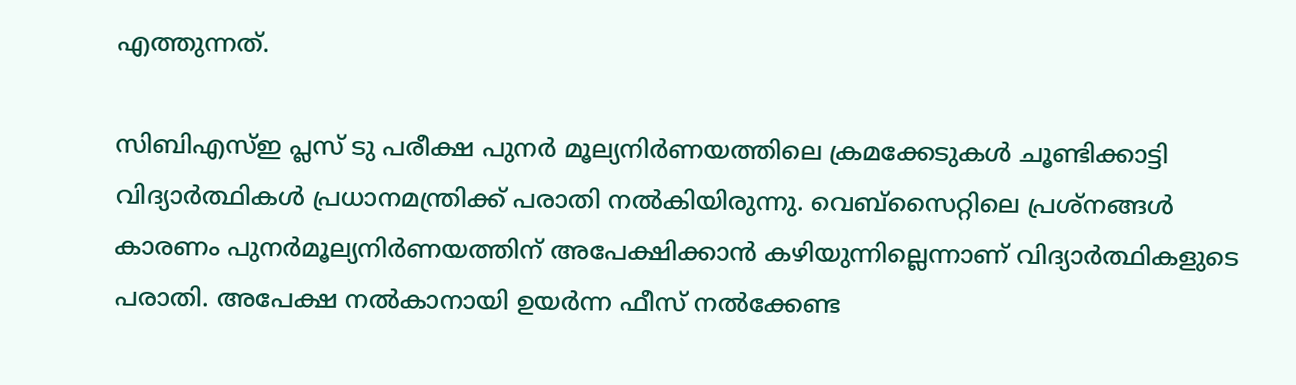എത്തുന്നത്.

സിബിഎസ്ഇ പ്ലസ് ടു പരീക്ഷ പുനർ മൂല്യനിർണയത്തിലെ ക്രമക്കേടുകൾ ചൂണ്ടിക്കാട്ടി വിദ്യാർത്ഥികൾ പ്രധാനമന്ത്രിക്ക് പരാതി നൽകിയിരുന്നു. വെബ്സൈറ്റിലെ പ്രശ്നങ്ങൾ കാരണം പുനർമൂല്യനിർണയത്തിന് അപേക്ഷിക്കാൻ കഴിയുന്നില്ലെന്നാണ് വിദ്യാർത്ഥികളുടെ പരാതി. അപേക്ഷ നൽകാനായി ഉയർന്ന ഫീസ് നൽക്കേണ്ട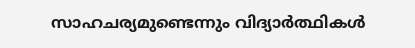സാഹചര്യമുണ്ടെന്നും വിദ്യാർത്ഥികൾ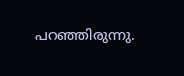പറഞ്ഞിരുന്നു.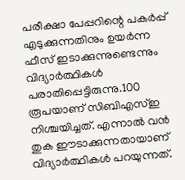പരീക്ഷാ പേപ്പറിന്റെ പകർപ്പ് എടുക്കുന്നതിനും ഉയർന്ന ഫീസ് ഇടാക്കുന്നുണ്ടെന്നും വിദ്യാർത്ഥികൾ പരാതിപ്പെട്ടിരുന്നു.100 രൂപയാണ് സിബിഎസ്ഇ നിശ്ചയിച്ചത്. എന്നാൽ വൻ തുക ഈടാക്കുന്നതായാണ് വിദ്യാർത്ഥികൾ പറയുന്നത്.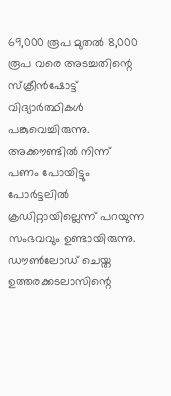69,000 രൂപ മുതൽ 8,000 രൂപ വരെ അടച്ചതിന്റെ സ്ക്രീൻഷോട്ട് വിദ്യാർത്ഥികൾ പങ്കുവെച്ചിരുന്നു. അക്കൗണ്ടിൽ നിന്ന് പണം പോയിട്ടും പോർട്ടലിൽ ക്രഡിറ്റായില്ലെന്ന് പറയുന്ന സംഭവവും ഉണ്ടായിരുന്നു. ഡൗൺലോഡ് ചെയ്ത ഉത്തരക്കടലാസിന്റെ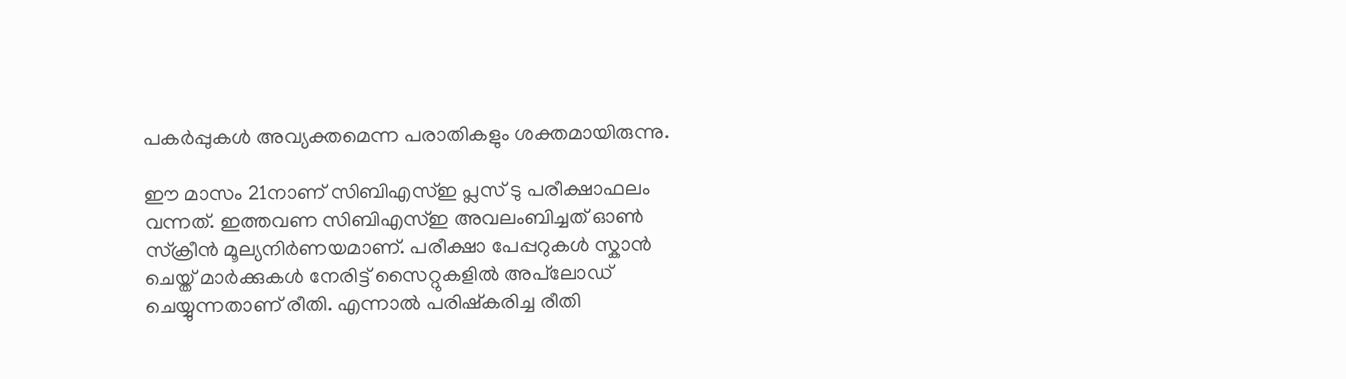പകർപ്പുകൾ അവ്യക്തമെന്ന പരാതികളും ശക്തമായിരുന്നു.

ഈ മാസം 21നാണ് സിബിഎസ്ഇ പ്ലസ് ടു പരീക്ഷാഫലം വന്നത്. ഇത്തവണ സിബിഎസ്ഇ അവലംബിച്ചത് ഓൺ സ്ക്രീൻ മൂല്യനിർണയമാണ്. പരീക്ഷാ പേപ്പറുകൾ സ്കാൻ ചെയ്ത് മാർക്കുകൾ നേരിട്ട് സൈറ്റുകളിൽ അപ്‌ലോഡ് ചെയ്യുന്നതാണ് രീതി. എന്നാൽ പരിഷ്കരിച്ച രീതി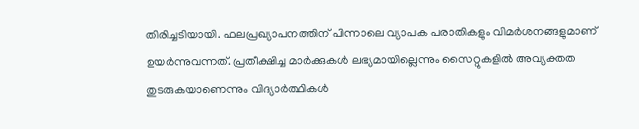തിരിച്ചടിയായി. ഫലപ്രഖ്യാപനത്തിന് പിന്നാലെ വ്യാപക പരാതികളും വിമർശനങ്ങളുമാണ് ഉയർന്നുവന്നത്. പ്രതീക്ഷിച്ച മാർക്കുകൾ ലഭ്യമായില്ലെന്നും സൈറ്റുകളിൽ അവ്യക്തത തുടരുകയാണെന്നും വിദ്യാർത്ഥികൾ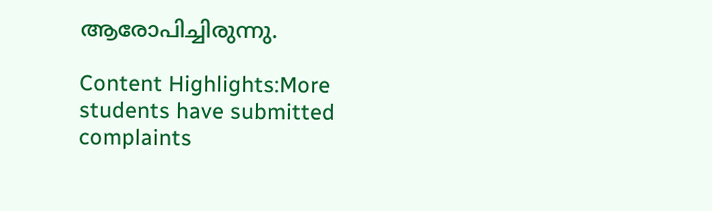ആരോപിച്ചിരുന്നു.

Content Highlights:More students have submitted complaints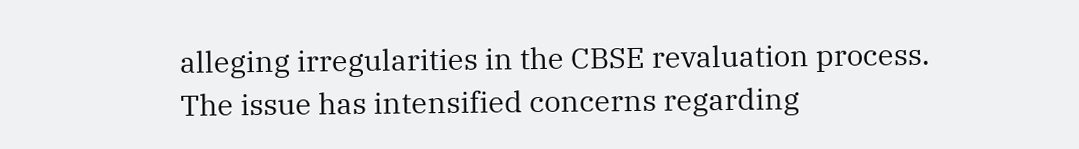alleging irregularities in the CBSE revaluation process. The issue has intensified concerns regarding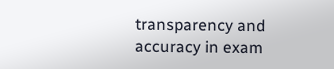transparency and accuracy in exam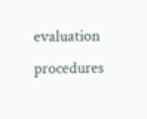evaluation procedures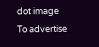dot image
To advertise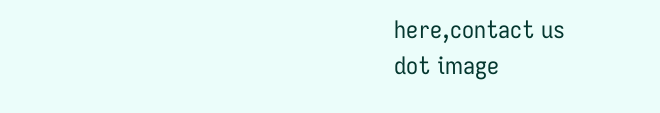here,contact us
dot image